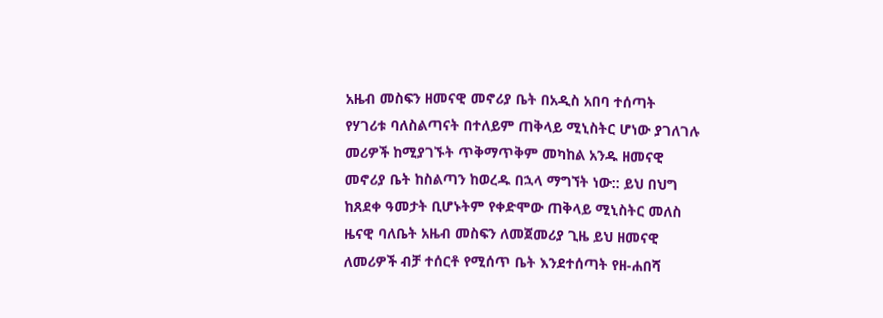አዜብ መስፍን ዘመናዊ መኖሪያ ቤት በአዲስ አበባ ተሰጣት
የሃገሪቱ ባለስልጣናት በተለይም ጠቅላይ ሚኒስትር ሆነው ያገለገሉ መሪዎች ከሚያገኙት ጥቅማጥቅም መካከል አንዱ ዘመናዊ መኖሪያ ቤት ከስልጣን ከወረዱ በኋላ ማግኘት ነው:: ይህ በህግ ከጸደቀ ዓመታት ቢሆኑትም የቀድሞው ጠቅላይ ሚኒስትር መለስ ዜናዊ ባለቤት አዜብ መስፍን ለመጀመሪያ ጊዜ ይህ ዘመናዊ ለመሪዎች ብቻ ተሰርቶ የሚሰጥ ቤት እንደተሰጣት የዘ-ሐበሻ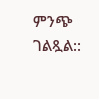ምንጭ ገልጿል::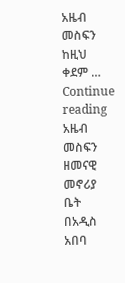አዜብ መስፍን ከዚህ ቀደም … Continue reading አዜብ መስፍን ዘመናዊ መኖሪያ ቤት በአዲስ አበባ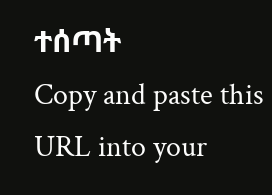ተሰጣት
Copy and paste this URL into your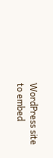WordPress site to embed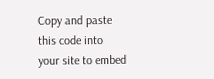Copy and paste this code into your site to embed